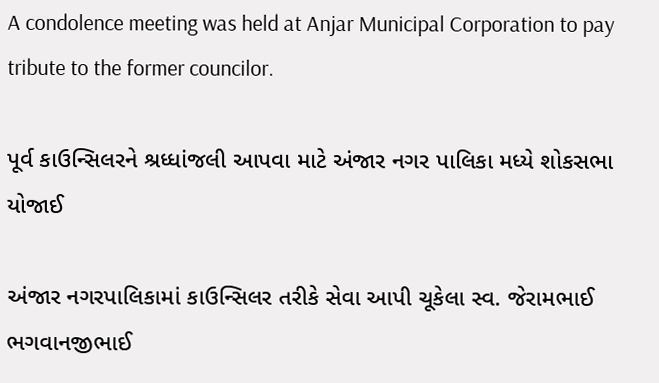A condolence meeting was held at Anjar Municipal Corporation to pay tribute to the former councilor.

પૂર્વ કાઉન્સિલરને શ્રધ્ધાંજલી આપવા માટે અંજાર નગર પાલિકા મધ્યે શોકસભા યોજાઈ

અંજાર નગરપાલિકામાં કાઉન્સિલર તરીકે સેવા આપી ચૂકેલા સ્વ. જેરામભાઈ ભગવાનજીભાઈ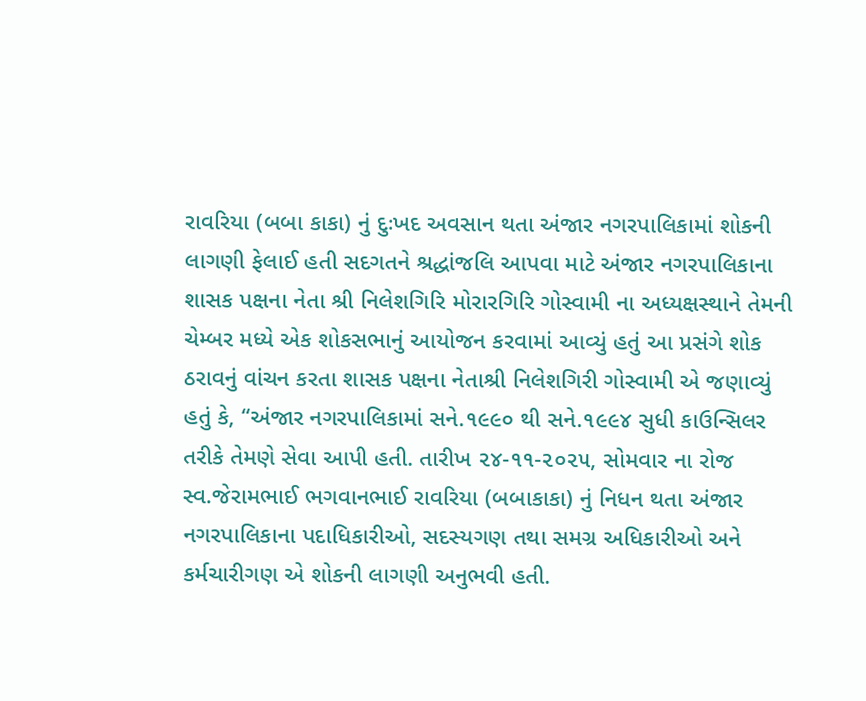રાવરિયા (બબા કાકા) નું દુઃખદ અવસાન થતા અંજાર નગરપાલિકામાં શોકની લાગણી ફેલાઈ હતી સદગતને શ્રદ્ધાંજલિ આપવા માટે અંજાર નગરપાલિકાના શાસક પક્ષના નેતા શ્રી નિલેશગિરિ મોરારગિરિ ગોસ્વામી ના અધ્યક્ષસ્થાને તેમની ચેમ્બર મધ્યે એક શોકસભાનું આયોજન કરવામાં આવ્યું હતું આ પ્રસંગે શોક ઠરાવનું વાંચન કરતા શાસક પક્ષના નેતાશ્રી નિલેશગિરી ગોસ્વામી એ જણાવ્યું હતું કે, “અંજાર નગરપાલિકામાં સને.૧૯૯૦ થી સને.૧૯૯૪ સુધી કાઉન્સિલર તરીકે તેમણે સેવા આપી હતી. તારીખ ૨૪-૧૧-૨૦૨૫, સોમવાર ના રોજ સ્વ.જેરામભાઈ ભગવાનભાઈ રાવરિયા (બબાકાકા) નું નિધન થતા અંજાર નગરપાલિકાના પદાધિકારીઓ, સદસ્યગણ તથા સમગ્ર અધિકારીઓ અને કર્મચારીગણ એ શોકની લાગણી અનુભવી હતી.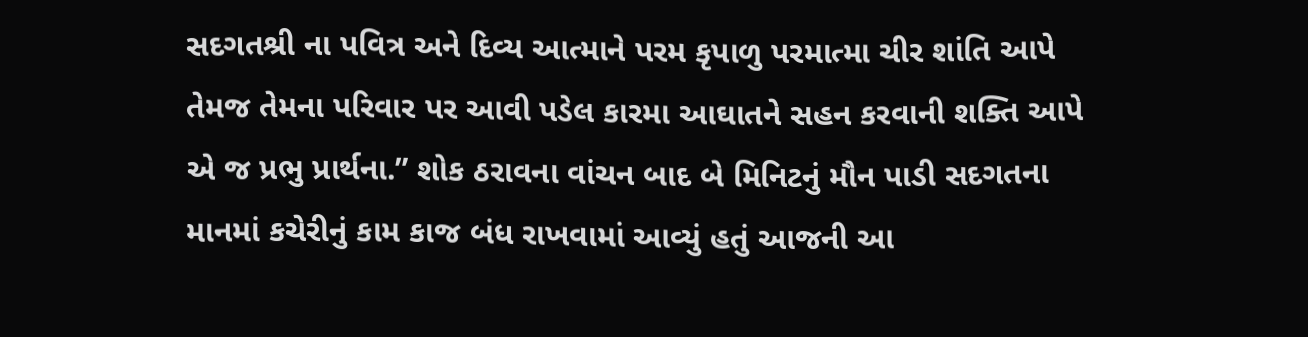સદગતશ્રી ના પવિત્ર અને દિવ્ય આત્માને પરમ કૃપાળુ પરમાત્મા ચીર શાંતિ આપે તેમજ તેમના પરિવાર પર આવી પડેલ કારમા આઘાતને સહન કરવાની શક્તિ આપે એ જ પ્રભુ પ્રાર્થના.” શોક ઠરાવના વાંચન બાદ બે મિનિટનું મૌન પાડી સદગતના માનમાં કચેરીનું કામ કાજ બંધ રાખવામાં આવ્યું હતું આજની આ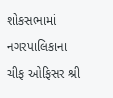શોકસભામાં નગરપાલિકાના ચીફ ઓફિસર શ્રી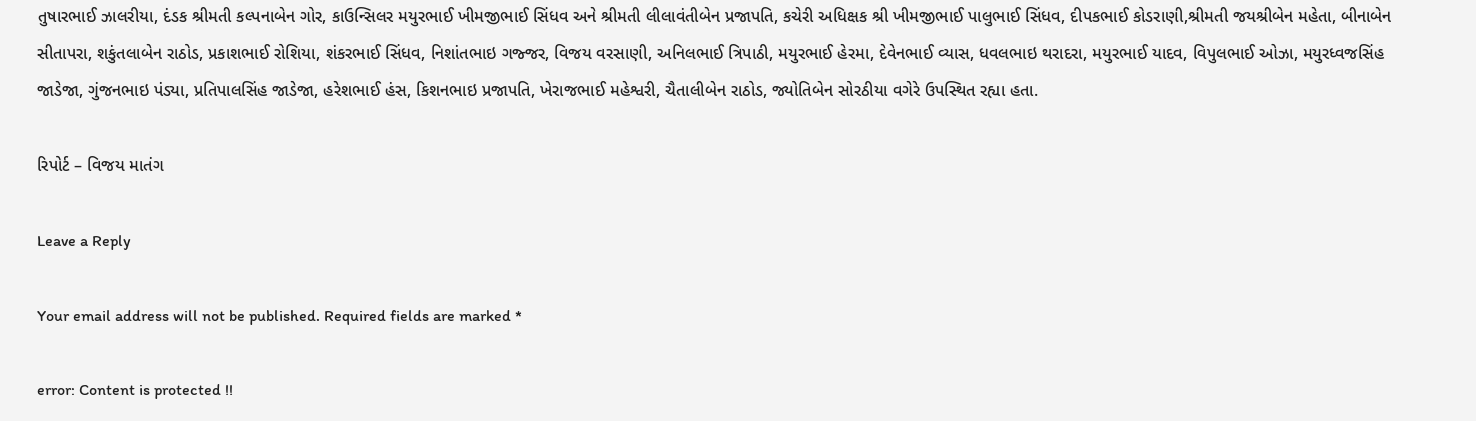તુષારભાઈ ઝાલરીયા, દંડક શ્રીમતી કલ્પનાબેન ગોર, કાઉન્સિલર મયુરભાઈ ખીમજીભાઈ સિંધવ અને શ્રીમતી લીલાવંતીબેન પ્રજાપતિ, કચેરી અધિક્ષક શ્રી ખીમજીભાઈ પાલુભાઈ સિંધવ, દીપકભાઈ કોડરાણી,શ્રીમતી જયશ્રીબેન મહેતા, બીનાબેન સીતાપરા, શકુંતલાબેન રાઠોડ, પ્રકાશભાઈ રોશિયા, શંકરભાઈ સિંધવ, નિશાંતભાઇ ગજ્જર, વિજય વરસાણી, અનિલભાઈ ત્રિપાઠી, મયુરભાઈ હેરમા, દેવેનભાઈ વ્યાસ, ધવલભાઇ થરાદરા, મયુરભાઈ યાદવ, વિપુલભાઈ ઓઝા, મયુરધ્વજસિંહ જાડેજા, ગુંજનભાઇ પંડ્યા, પ્રતિપાલસિંહ જાડેજા, હરેશભાઈ હંસ, કિશનભાઇ પ્રજાપતિ, ખેરાજભાઈ મહેશ્વરી, ચૈતાલીબેન રાઠોડ, જ્યોતિબેન સોરઠીયા વગેરે ઉપસ્થિત રહ્યા હતા.

રિપોર્ટ – વિજય માતંગ

Leave a Reply

Your email address will not be published. Required fields are marked *

error: Content is protected !!